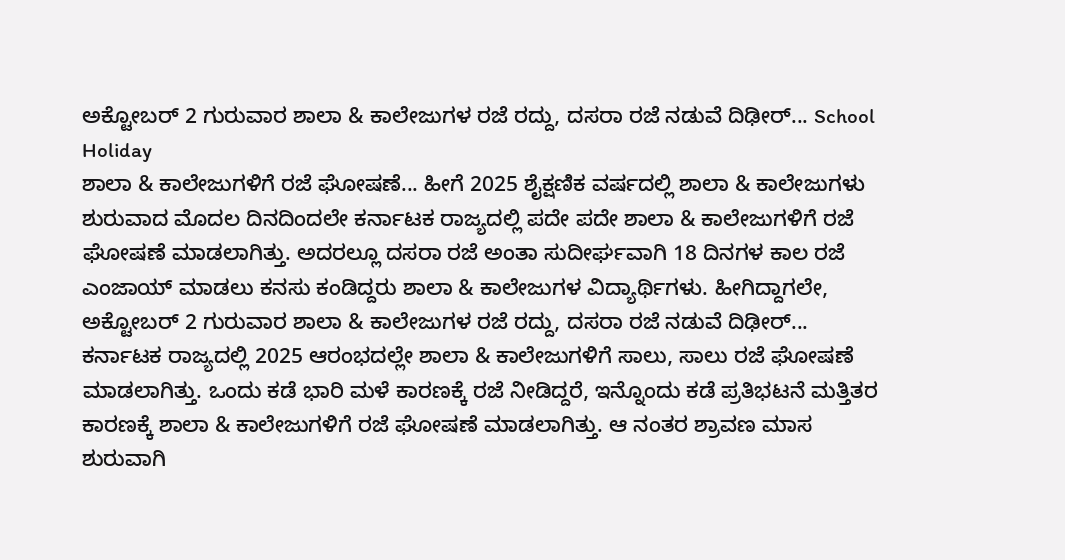ಅಕ್ಟೋಬರ್ 2 ಗುರುವಾರ ಶಾಲಾ & ಕಾಲೇಜುಗಳ ರಜೆ ರದ್ದು, ದಸರಾ ರಜೆ ನಡುವೆ ದಿಢೀರ್... School Holiday
ಶಾಲಾ & ಕಾಲೇಜುಗಳಿಗೆ ರಜೆ ಘೋಷಣೆ... ಹೀಗೆ 2025 ಶೈಕ್ಷಣಿಕ ವರ್ಷದಲ್ಲಿ ಶಾಲಾ & ಕಾಲೇಜುಗಳು ಶುರುವಾದ ಮೊದಲ ದಿನದಿಂದಲೇ ಕರ್ನಾಟಕ ರಾಜ್ಯದಲ್ಲಿ ಪದೇ ಪದೇ ಶಾಲಾ & ಕಾಲೇಜುಗಳಿಗೆ ರಜೆ ಘೋಷಣೆ ಮಾಡಲಾಗಿತ್ತು. ಅದರಲ್ಲೂ ದಸರಾ ರಜೆ ಅಂತಾ ಸುದೀರ್ಘವಾಗಿ 18 ದಿನಗಳ ಕಾಲ ರಜೆ ಎಂಜಾಯ್ ಮಾಡಲು ಕನಸು ಕಂಡಿದ್ದರು ಶಾಲಾ & ಕಾಲೇಜುಗಳ ವಿದ್ಯಾರ್ಥಿಗಳು. ಹೀಗಿದ್ದಾಗಲೇ, ಅಕ್ಟೋಬರ್ 2 ಗುರುವಾರ ಶಾಲಾ & ಕಾಲೇಜುಗಳ ರಜೆ ರದ್ದು, ದಸರಾ ರಜೆ ನಡುವೆ ದಿಢೀರ್...
ಕರ್ನಾಟಕ ರಾಜ್ಯದಲ್ಲಿ 2025 ಆರಂಭದಲ್ಲೇ ಶಾಲಾ & ಕಾಲೇಜುಗಳಿಗೆ ಸಾಲು, ಸಾಲು ರಜೆ ಘೋಷಣೆ ಮಾಡಲಾಗಿತ್ತು. ಒಂದು ಕಡೆ ಭಾರಿ ಮಳೆ ಕಾರಣಕ್ಕೆ ರಜೆ ನೀಡಿದ್ದರೆ, ಇನ್ನೊಂದು ಕಡೆ ಪ್ರತಿಭಟನೆ ಮತ್ತಿತರ ಕಾರಣಕ್ಕೆ ಶಾಲಾ & ಕಾಲೇಜುಗಳಿಗೆ ರಜೆ ಘೋಷಣೆ ಮಾಡಲಾಗಿತ್ತು. ಆ ನಂತರ ಶ್ರಾವಣ ಮಾಸ ಶುರುವಾಗಿ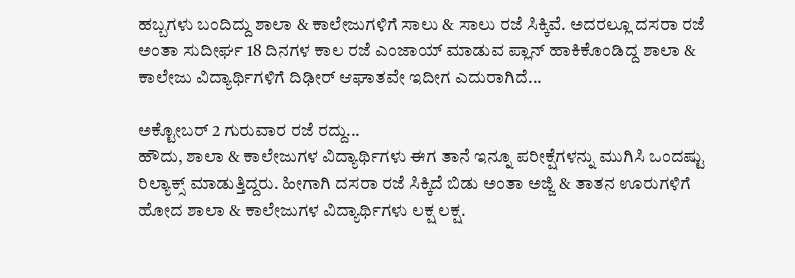ಹಬ್ಬಗಳು ಬಂದಿದ್ದು ಶಾಲಾ & ಕಾಲೇಜುಗಳಿಗೆ ಸಾಲು & ಸಾಲು ರಜೆ ಸಿಕ್ಕಿವೆ. ಅದರಲ್ಲೂ ದಸರಾ ರಜೆ ಅಂತಾ ಸುದೀರ್ಘ 18 ದಿನಗಳ ಕಾಲ ರಜೆ ಎಂಜಾಯ್ ಮಾಡುವ ಪ್ಲಾನ್ ಹಾಕಿಕೊಂಡಿದ್ದ ಶಾಲಾ & ಕಾಲೇಜು ವಿದ್ಯಾರ್ಥಿಗಳಿಗೆ ದಿಢೀರ್ ಆಘಾತವೇ ಇದೀಗ ಎದುರಾಗಿದೆ...

ಅಕ್ಟೋಬರ್ 2 ಗುರುವಾರ ರಜೆ ರದ್ದು...
ಹೌದು, ಶಾಲಾ & ಕಾಲೇಜುಗಳ ವಿದ್ಯಾರ್ಥಿಗಳು ಈಗ ತಾನೆ ಇನ್ನೂ ಪರೀಕ್ಷೆಗಳನ್ನು ಮುಗಿಸಿ ಒಂದಷ್ಟು ರಿಲ್ಯಾಕ್ಸ್ ಮಾಡುತ್ತಿದ್ದರು. ಹೀಗಾಗಿ ದಸರಾ ರಜೆ ಸಿಕ್ಕಿದೆ ಬಿಡು ಅಂತಾ ಅಜ್ಜಿ & ತಾತನ ಊರುಗಳಿಗೆ ಹೋದ ಶಾಲಾ & ಕಾಲೇಜುಗಳ ವಿದ್ಯಾರ್ಥಿಗಳು ಲಕ್ಷ ಲಕ್ಷ.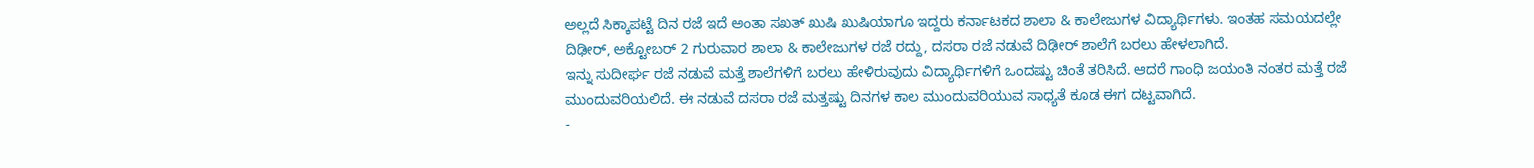ಅಲ್ಲದೆ ಸಿಕ್ಕಾಪಟ್ಟೆ ದಿನ ರಜೆ ಇದೆ ಅಂತಾ ಸಖತ್ ಖುಷಿ ಖುಷಿಯಾಗೂ ಇದ್ದರು ಕರ್ನಾಟಕದ ಶಾಲಾ & ಕಾಲೇಜುಗಳ ವಿದ್ಯಾರ್ಥಿಗಳು. ಇಂತಹ ಸಮಯದಲ್ಲೇ ದಿಢೀರ್, ಅಕ್ಟೋಬರ್ 2 ಗುರುವಾರ ಶಾಲಾ & ಕಾಲೇಜುಗಳ ರಜೆ ರದ್ದು, ದಸರಾ ರಜೆ ನಡುವೆ ದಿಢೀರ್ ಶಾಲೆಗೆ ಬರಲು ಹೇಳಲಾಗಿದೆ.
ಇನ್ನು ಸುದೀರ್ಘ ರಜೆ ನಡುವೆ ಮತ್ತೆ ಶಾಲೆಗಳಿಗೆ ಬರಲು ಹೇಳಿರುವುದು ವಿದ್ಯಾರ್ಥಿಗಳಿಗೆ ಒಂದಷ್ಟು ಚಿಂತೆ ತರಿಸಿದೆ. ಆದರೆ ಗಾಂಧಿ ಜಯಂತಿ ನಂತರ ಮತ್ತೆ ರಜೆ ಮುಂದುವರಿಯಲಿದೆ. ಈ ನಡುವೆ ದಸರಾ ರಜೆ ಮತ್ತಷ್ಟು ದಿನಗಳ ಕಾಲ ಮುಂದುವರಿಯುವ ಸಾಧ್ಯತೆ ಕೂಡ ಈಗ ದಟ್ಟವಾಗಿದೆ.
-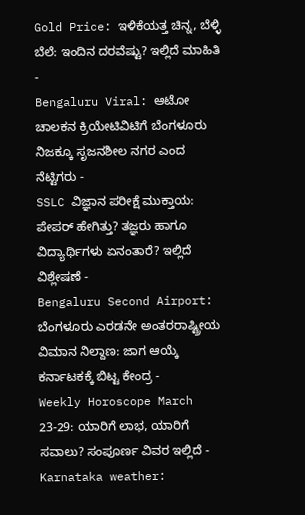Gold Price: ಇಳಿಕೆಯತ್ತ ಚಿನ್ನ, ಬೆಳ್ಳಿ ಬೆಲೆ: ಇಂದಿನ ದರವೆಷ್ಟು? ಇಲ್ಲಿದೆ ಮಾಹಿತಿ -
Bengaluru Viral: ಆಟೋ ಚಾಲಕನ ಕ್ರಿಯೇಟಿವಿಟಿಗೆ ಬೆಂಗಳೂರು ನಿಜಕ್ಕೂ ಸೃಜನಶೀಲ ನಗರ ಎಂದ ನೆಟ್ಟಿಗರು -
SSLC ವಿಜ್ಞಾನ ಪರೀಕ್ಷೆ ಮುಕ್ತಾಯ: ಪೇಪರ್ ಹೇಗಿತ್ತು? ತಜ್ಞರು ಹಾಗೂ ವಿದ್ಯಾರ್ಥಿಗಳು ಏನಂತಾರೆ? ಇಲ್ಲಿದೆ ವಿಶ್ಲೇಷಣೆ -
Bengaluru Second Airport: ಬೆಂಗಳೂರು ಎರಡನೇ ಅಂತರರಾಷ್ಟ್ರೀಯ ವಿಮಾನ ನಿಲ್ದಾಣ: ಜಾಗ ಆಯ್ಕೆ ಕರ್ನಾಟಕಕ್ಕೆ ಬಿಟ್ಟ ಕೇಂದ್ರ -
Weekly Horoscope March 23-29: ಯಾರಿಗೆ ಲಾಭ, ಯಾರಿಗೆ ಸವಾಲು? ಸಂಪೂರ್ಣ ವಿವರ ಇಲ್ಲಿದೆ -
Karnataka weather: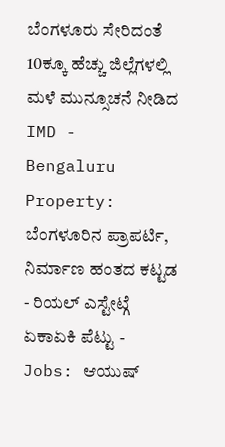ಬೆಂಗಳೂರು ಸೇರಿದಂತೆ 10ಕ್ಕೂ ಹೆಚ್ಚು ಜಿಲ್ಲೆಗಳಲ್ಲಿ ಮಳೆ ಮುನ್ಸೂಚನೆ ನೀಡಿದ IMD -
Bengaluru Property: ಬೆಂಗಳೂರಿನ ಪ್ರಾಪರ್ಟಿ, ನಿರ್ಮಾಣ ಹಂತದ ಕಟ್ಟಡ - ರಿಯಲ್ ಎಸ್ಟೇಟ್ಗೆ ಏಕಾಏಕಿ ಪೆಟ್ಟು -
Jobs: ಆಯುಷ್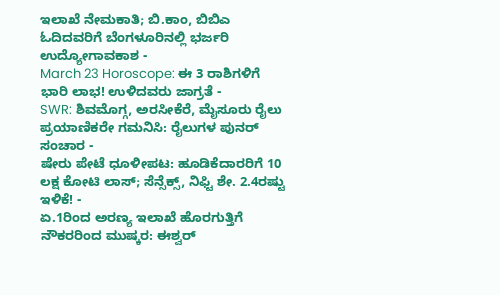ಇಲಾಖೆ ನೇಮಕಾತಿ; ಬಿ.ಕಾಂ, ಬಿಬಿಎ ಓದಿದವರಿಗೆ ಬೆಂಗಳೂರಿನಲ್ಲಿ ಭರ್ಜರಿ ಉದ್ಯೋಗಾವಕಾಶ -
March 23 Horoscope: ಈ 3 ರಾಶಿಗಳಿಗೆ ಭಾರಿ ಲಾಭ! ಉಳಿದವರು ಜಾಗ್ರತೆ -
SWR: ಶಿವಮೊಗ್ಗ, ಅರಸೀಕೆರೆ, ಮೈಸೂರು ರೈಲು ಪ್ರಯಾಣಿಕರೇ ಗಮನಿಸಿ: ರೈಲುಗಳ ಪುನರ್ ಸಂಚಾರ -
ಷೇರು ಪೇಟೆ ಧೂಳೀಪಟ: ಹೂಡಿಕೆದಾರರಿಗೆ 10 ಲಕ್ಷ ಕೋಟಿ ಲಾಸ್; ಸೆನ್ಸೆಕ್ಸ್, ನಿಫ್ಟಿ ಶೇ. 2.4ರಷ್ಟು ಇಳಿಕೆ! -
ಏ.1ರಿಂದ ಅರಣ್ಯ ಇಲಾಖೆ ಹೊರಗುತ್ತಿಗೆ ನೌಕರರಿಂದ ಮುಷ್ಕರ: ಈಶ್ವರ್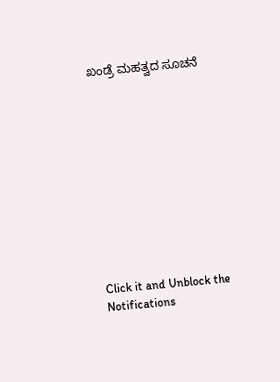ಖಂಡ್ರೆ ಮಹತ್ವದ ಸೂಚನೆ











Click it and Unblock the Notifications